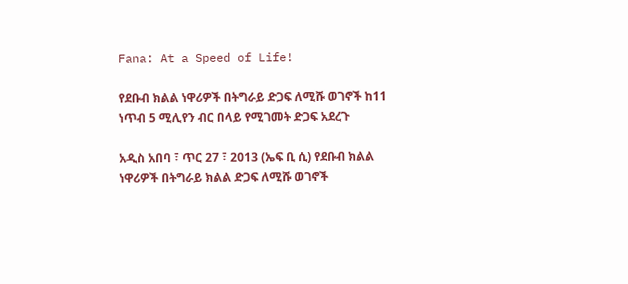Fana: At a Speed of Life!

የደቡብ ክልል ነዋሪዎች በትግራይ ድጋፍ ለሚሹ ወገኖች ከ11 ነጥብ 5 ሚሊየን ብር በላይ የሚገመት ድጋፍ አደረጉ

አዲስ አበባ ፣ ጥር 27 ፣ 2013 (ኤፍ ቢ ሲ) የደቡብ ክልል ነዋሪዎች በትግራይ ክልል ድጋፍ ለሚሹ ወገኖች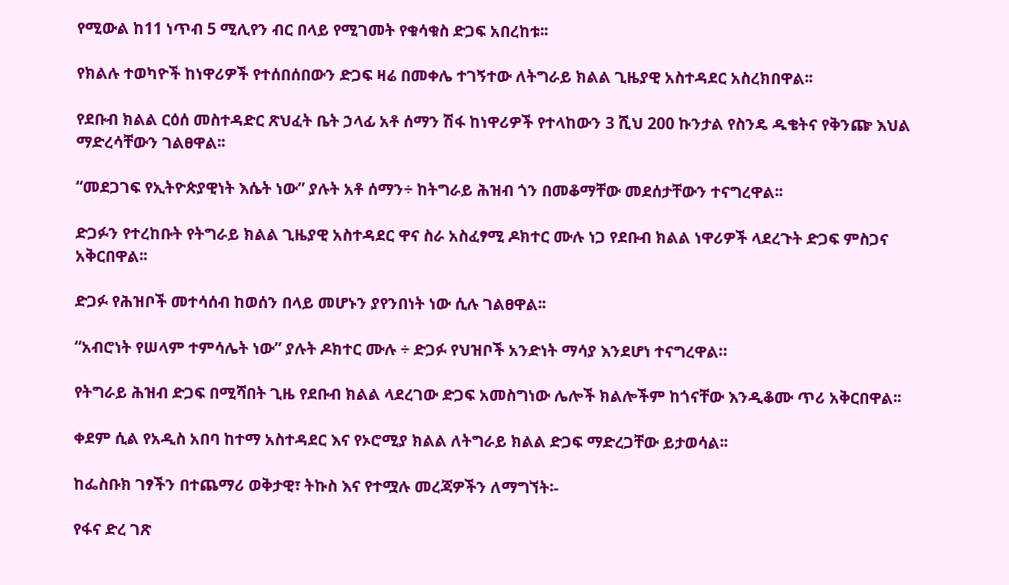የሚውል ከ11 ነጥብ 5 ሚሊየን ብር በላይ የሚገመት የቁሳቁስ ድጋፍ አበረከቱ፡፡

የክልሉ ተወካዮች ከነዋሪዎች የተሰበሰበውን ድጋፍ ዛሬ በመቀሌ ተገኝተው ለትግራይ ክልል ጊዜያዊ አስተዳደር አስረክበዋል፡፡

የደቡብ ክልል ርዕሰ መስተዳድር ጽህፈት ቤት ኃላፊ አቶ ሰማን ሽፋ ከነዋሪዎች የተላከውን 3 ሺህ 200 ኩንታል የስንዴ ዱቄትና የቅንጬ እህል ማድረሳቸውን ገልፀዋል፡፡

“መደጋገፍ የኢትዮጵያዊነት እሴት ነው” ያሉት አቶ ሰማን÷ ከትግራይ ሕዝብ ጎን በመቆማቸው መደሰታቸውን ተናግረዋል፡፡

ድጋፉን የተረከቡት የትግራይ ክልል ጊዜያዊ አስተዳደር ዋና ስራ አስፈፃሚ ዶክተር ሙሉ ነጋ የደቡብ ክልል ነዋሪዎች ላደረጉት ድጋፍ ምስጋና አቅርበዋል፡፡

ድጋፉ የሕዝቦች መተሳሰብ ከወሰን በላይ መሆኑን ያየንበነት ነው ሲሉ ገልፀዋል፡፡

“አብሮነት የሠላም ተምሳሌት ነው” ያሉት ዶክተር ሙሉ ÷ ድጋፉ የህዝቦች አንድነት ማሳያ እንደሆነ ተናግረዋል።

የትግራይ ሕዝብ ድጋፍ በሚሻበት ጊዜ የደቡብ ክልል ላደረገው ድጋፍ አመስግነው ሌሎች ክልሎችም ከጎናቸው እንዲቆሙ ጥሪ አቅርበዋል፡፡

ቀደም ሲል የአዲስ አበባ ከተማ አስተዳደር እና የኦሮሚያ ክልል ለትግራይ ክልል ድጋፍ ማድረጋቸው ይታወሳል፡፡

ከፌስቡክ ገፃችን በተጨማሪ ወቅታዊ፣ ትኩስ እና የተሟሉ መረጃዎችን ለማግኘት፡-

የፋና ድረ ገጽ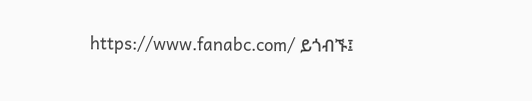https://www.fanabc.com/ ይጎብኙ፤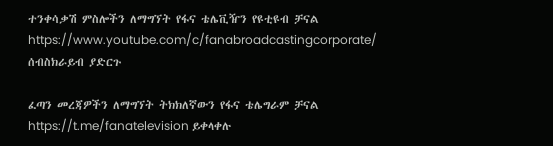ተንቀሳቃሽ ምስሎችን ለማግኘት የፋና ቴሌቪዥን የዩቲዩብ ቻናል https://www.youtube.com/c/fanabroadcastingcorporate/ ሰብስክራይብ ያድርጉ

ፈጣን መረጃዎችን ለማግኘት ትክክለኛውን የፋና ቴሌግራም ቻናል https://t.me/fanatelevision ይቀላቀሉ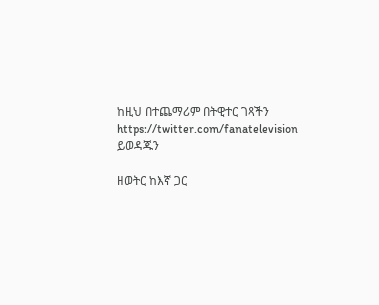ከዚህ በተጨማሪም በትዊተር ገጻችን https://twitter.com/fanatelevision ይወዳጁን

ዘወትር ከእኛ ጋር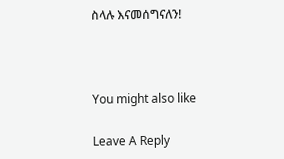ስላሉ እናመሰግናለን!



You might also like

Leave A Reply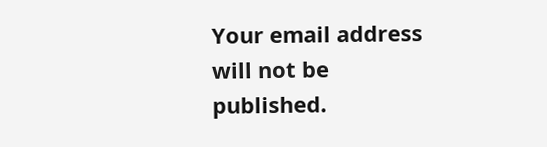Your email address will not be published.